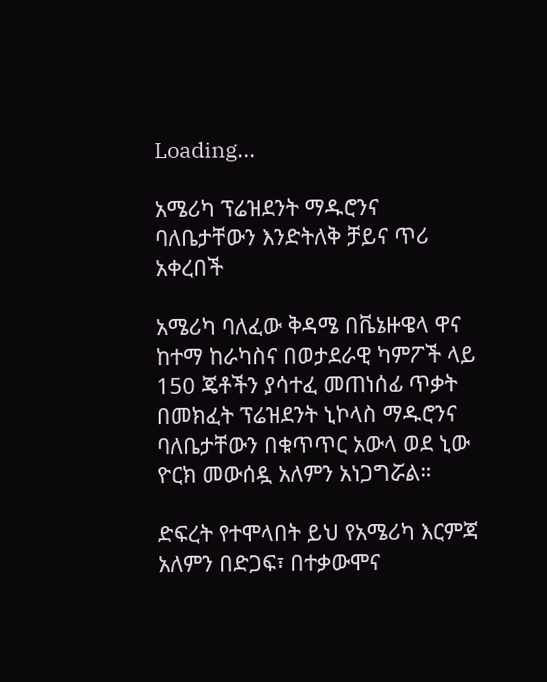Loading...

አሜሪካ ፕሬዝደንት ማዱሮንና ባለቤታቸውን እንድትለቅ ቻይና ጥሪ አቀረበች

አሜሪካ ባለፈው ቅዳሜ በቬኔዙዌላ ዋና ከተማ ከራካስና በወታደራዊ ካምፖች ላይ 150 ጄቶችን ያሳተፈ መጠነሰፊ ጥቃት በመክፈት ፕሬዝደንት ኒኮላስ ማዱሮንና ባለቤታቸውን በቁጥጥር አውላ ወደ ኒው ዮርክ መውሰዷ አለምን አነጋግሯል።

ድፍረት የተሞላበት ይህ የአሜሪካ እርምጃ አለምን በድጋፍ፣ በተቃውሞና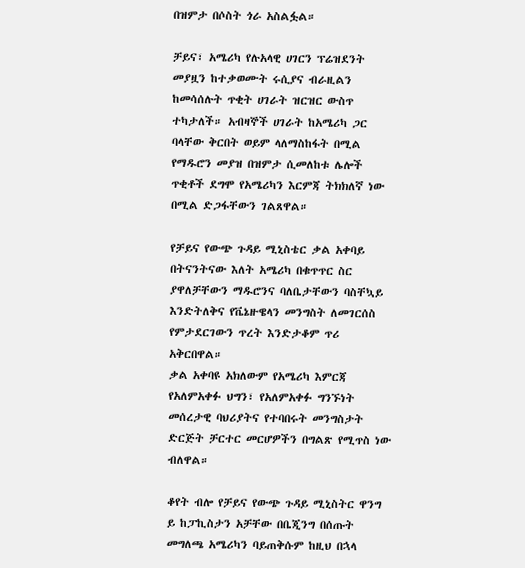በዝምታ በሶስት ጎራ አስልፏል።

ቻይና፣ አሜሪካ የሉአላዊ ሀገርን ፕሬዝደንት መያዟን ከተቃወሙት ሩሲያና ብራዚልን ከመሳሰሉት ጥቂት ሀገራት ዝርዝር ውስጥ ተካታለች። አብዛኞች ሀገራት ከአሜሪካ ጋር ባላቸው ቅርበት ወይም ላለማስከፋት በሚል የማዱሮን መያዝ በዝምታ ሲመለከቱ ሌሎች ጥቂቶች ደግሞ የአሜሪካን እርምጃ ትክክለኛ ነው በሚል ድጋፋቸውን ገልጸዋል።

የቻይና የውጭ ጉዳይ ሚኒስቴር ቃል አቀባይ በትናንትናው እለት አሜሪካ በቁጥጥር ስር ያዋለቻቸውን ማዱሮንና ባለቤታቸውን ባስቸኳይ እንድትለቅና የቬኔዙዌላን መንግስት ለመገርሰስ የምታደርገውን ጥረት እንድታቆም ጥሪ አቅርበዋል።
ቃል አቀባዩ አክለውም የአሜሪካ እምርጃ የአለምአቀፉ ህግን፣ የአለምአቀፉ ግንኙነት መሰረታዊ ባህሪያትና የተባበሩት መንግስታት ድርጅት ቻርተር መርሆዎችን በግልጽ የሚጥስ ነው ብለዋል።

ቆየት ብሎ የቻይና የውጭ ጉዳይ ሚኒስትር ዋንግ ይ ከፓኪስታን አቻቸው በቤጂንግ በሰጡት መግለጫ አሜሪካን ባይጠቅሱም ከዚህ በኋላ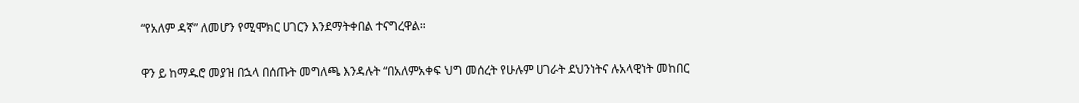“የአለም ዳኛ” ለመሆን የሚሞክር ሀገርን እንደማትቀበል ተናግረዋል።

ዋን ይ ከማዱሮ መያዝ በኋላ በሰጡት መግለጫ እንዳሉት “በአለምአቀፍ ህግ መሰረት የሁሉም ሀገራት ደህንነትና ሉአላዊነት መከበር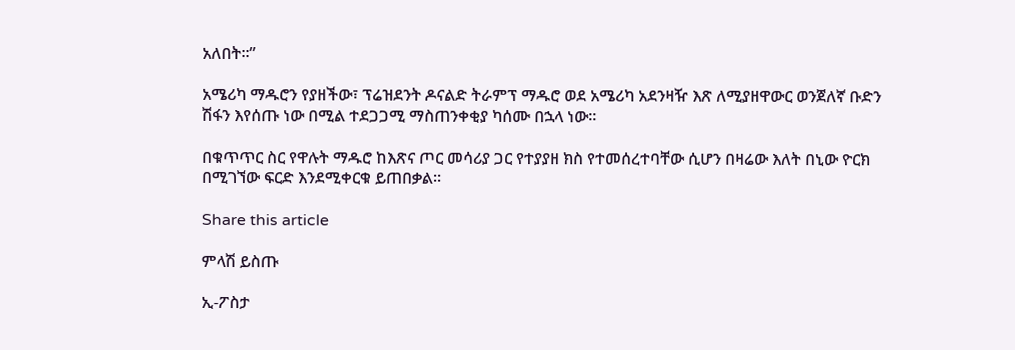አለበት።”

አሜሪካ ማዱሮን የያዘችው፣ ፕሬዝደንት ዶናልድ ትራምፕ ማዱሮ ወደ አሜሪካ አደንዛዥ እጽ ለሚያዘዋውር ወንጀለኛ ቡድን ሽፋን እየሰጡ ነው በሚል ተደጋጋሚ ማስጠንቀቂያ ካሰሙ በኋላ ነው።

በቁጥጥር ስር የዋሉት ማዱሮ ከእጽና ጦር መሳሪያ ጋር የተያያዘ ክስ የተመሰረተባቸው ሲሆን በዛሬው እለት በኒው ዮርክ በሚገኘው ፍርድ እንደሚቀርቁ ይጠበቃል።

Share this article

ምላሽ ይስጡ

ኢ-ፖስታ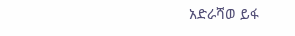አድራሻወ ይፋ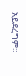አይደረግም።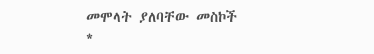መሞላት ያለባቸው መስኮች *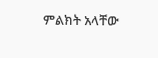ምልክት አላቸው